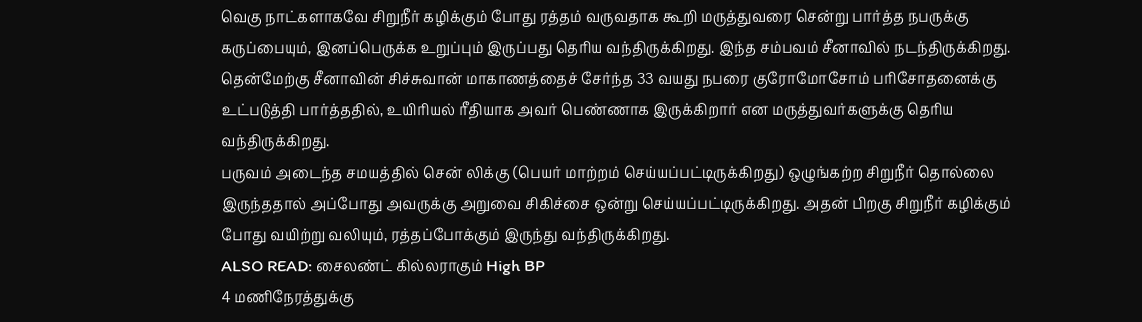வெகு நாட்களாகவே சிறுநீர் கழிக்கும் போது ரத்தம் வருவதாக கூறி மருத்துவரை சென்று பார்த்த நபருக்கு கருப்பையும், இனப்பெருக்க உறுப்பும் இருப்பது தெரிய வந்திருக்கிறது. இந்த சம்பவம் சீனாவில் நடந்திருக்கிறது.
தென்மேற்கு சீனாவின் சிச்சுவான் மாகாணத்தைச் சேர்ந்த 33 வயது நபரை குரோமோசோம் பரிசோதனைக்கு உட்படுத்தி பார்த்ததில், உயிரியல் ரீதியாக அவர் பெண்ணாக இருக்கிறார் என மருத்துவர்களுக்கு தெரிய வந்திருக்கிறது.
பருவம் அடைந்த சமயத்தில் சென் லிக்கு (பெயர் மாற்றம் செய்யப்பட்டிருக்கிறது) ஒழுங்கற்ற சிறுநீர் தொல்லை இருந்ததால் அப்போது அவருக்கு அறுவை சிகிச்சை ஒன்று செய்யப்பட்டிருக்கிறது. அதன் பிறகு சிறுநீர் கழிக்கும் போது வயிற்று வலியும், ரத்தப்போக்கும் இருந்து வந்திருக்கிறது.
ALSO READ: சைலண்ட் கில்லராகும் High BP
4 மணிநேரத்துக்கு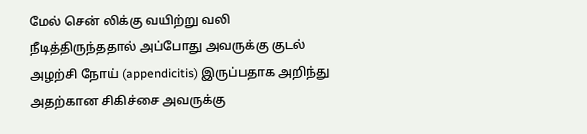மேல் சென் லிக்கு வயிற்று வலி நீடித்திருந்ததால் அப்போது அவருக்கு குடல் அழற்சி நோய் (appendicitis) இருப்பதாக அறிந்து அதற்கான சிகிச்சை அவருக்கு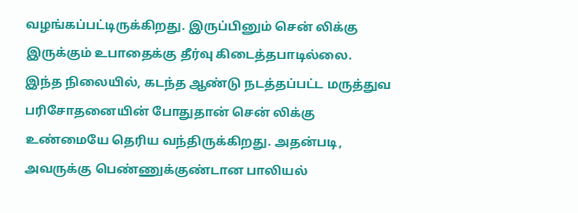வழங்கப்பட்டிருக்கிறது. இருப்பினும் சென் லிக்கு இருக்கும் உபாதைக்கு தீர்வு கிடைத்தபாடில்லை.
இந்த நிலையில், கடந்த ஆண்டு நடத்தப்பட்ட மருத்துவ பரிசோதனையின் போதுதான் சென் லிக்கு உண்மையே தெரிய வந்திருக்கிறது. அதன்படி, அவருக்கு பெண்ணுக்குண்டான பாலியல்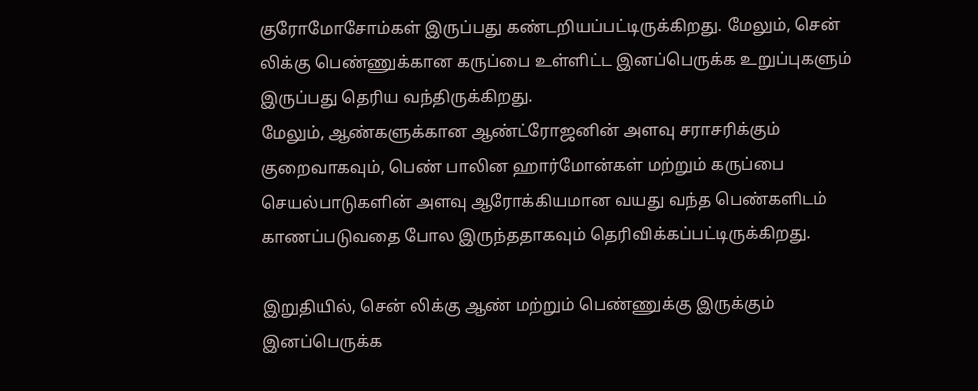குரோமோசோம்கள் இருப்பது கண்டறியப்பட்டிருக்கிறது. மேலும், சென் லிக்கு பெண்ணுக்கான கருப்பை உள்ளிட்ட இனப்பெருக்க உறுப்புகளும் இருப்பது தெரிய வந்திருக்கிறது.
மேலும், ஆண்களுக்கான ஆண்ட்ரோஜனின் அளவு சராசரிக்கும் குறைவாகவும், பெண் பாலின ஹார்மோன்கள் மற்றும் கருப்பை செயல்பாடுகளின் அளவு ஆரோக்கியமான வயது வந்த பெண்களிடம் காணப்படுவதை போல இருந்ததாகவும் தெரிவிக்கப்பட்டிருக்கிறது.

இறுதியில், சென் லிக்கு ஆண் மற்றும் பெண்ணுக்கு இருக்கும் இனப்பெருக்க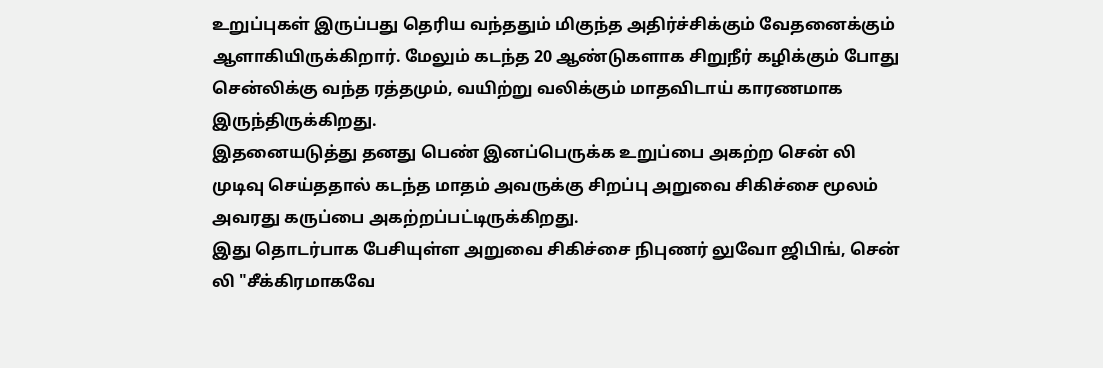உறுப்புகள் இருப்பது தெரிய வந்ததும் மிகுந்த அதிர்ச்சிக்கும் வேதனைக்கும் ஆளாகியிருக்கிறார். மேலும் கடந்த 20 ஆண்டுகளாக சிறுநீர் கழிக்கும் போது சென்லிக்கு வந்த ரத்தமும், வயிற்று வலிக்கும் மாதவிடாய் காரணமாக இருந்திருக்கிறது.
இதனையடுத்து தனது பெண் இனப்பெருக்க உறுப்பை அகற்ற சென் லி முடிவு செய்ததால் கடந்த மாதம் அவருக்கு சிறப்பு அறுவை சிகிச்சை மூலம் அவரது கருப்பை அகற்றப்பட்டிருக்கிறது.
இது தொடர்பாக பேசியுள்ள அறுவை சிகிச்சை நிபுணர் லுவோ ஜிபிங், சென் லி "சீக்கிரமாகவே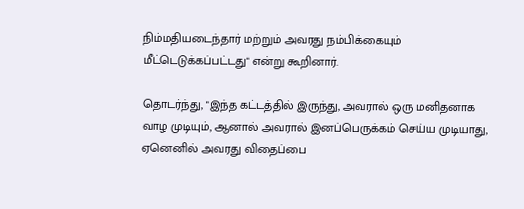நிம்மதியடைந்தார் மற்றும் அவரது நம்பிக்கையும் மீட்டெடுக்கப்பட்டது" என்று கூறினார்.

தொடர்ந்து, "இந்த கட்டத்தில் இருந்து, அவரால் ஒரு மனிதனாக வாழ முடியும், ஆனால் அவரால் இனப்பெருக்கம் செய்ய முடியாது, ஏனெனில் அவரது விதைப்பை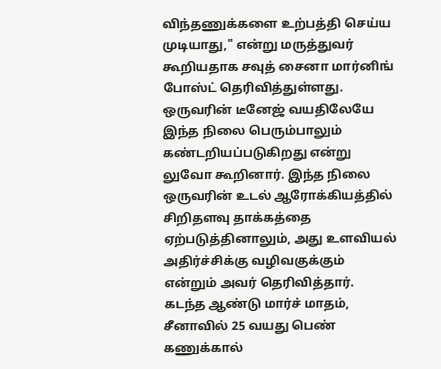விந்தணுக்களை உற்பத்தி செய்ய முடியாது," என்று மருத்துவர் கூறியதாக சவுத் சைனா மார்னிங் போஸ்ட் தெரிவித்துள்ளது.
ஒருவரின் டீனேஜ் வயதிலேயே இந்த நிலை பெரும்பாலும் கண்டறியப்படுகிறது என்று லுவோ கூறினார். இந்த நிலை ஒருவரின் உடல் ஆரோக்கியத்தில் சிறிதளவு தாக்கத்தை ஏற்படுத்தினாலும், அது உளவியல் அதிர்ச்சிக்கு வழிவகுக்கும் என்றும் அவர் தெரிவித்தார்.
கடந்த ஆண்டு மார்ச் மாதம், சீனாவில் 25 வயது பெண் கணுக்கால்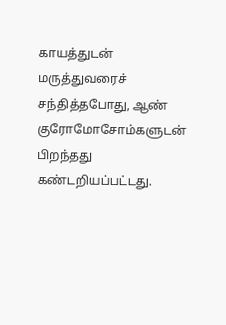காயத்துடன் மருத்துவரைச் சந்தித்தபோது, ஆண் குரோமோசோம்களுடன் பிறந்தது கண்டறியப்பட்டது.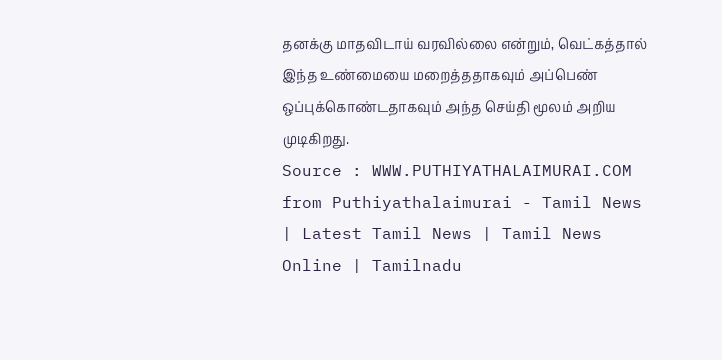தனக்கு மாதவிடாய் வரவில்லை என்றும், வெட்கத்தால் இந்த உண்மையை மறைத்ததாகவும் அப்பெண் ஒப்புக்கொண்டதாகவும் அந்த செய்தி மூலம் அறிய முடிகிறது.
Source : WWW.PUTHIYATHALAIMURAI.COM
from Puthiyathalaimurai - Tamil News | Latest Tamil News | Tamil News Online | Tamilnadu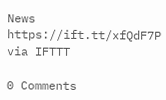News https://ift.tt/xfQdF7P
via IFTTT

0 Comments